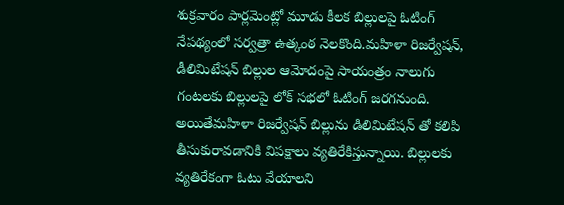శుక్రవారం పార్లమెంట్లో మూడు కీలక బిల్లులపై ఓటింగ్ నేపథ్యంలో సర్వత్రా ఉత్కంఠ నెలకొంది.మహిళా రిజర్వేషన్, డీలిమిటేషన్ బిల్లుల ఆమోదంపై సాయంత్రం నాలుగు గంటలకు బిల్లులపై లోక్ సభలో ఓటింగ్ జరగనుంది. అయితేమహిళా రిజర్వేషన్ బిల్లును డిలిమిటేషన్ తో కలిపి తీసుకురావడానికి విపక్షాలు వ్యతిరేకిస్తున్నాయి. బిల్లులకు వ్యతిరేకంగా ఓటు వేయాలని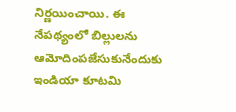నిర్ణయించాయి. ఈ నేపథ్యంలో బిల్లులను ఆమోదింపజేసుకునేందుకు ఇండియా కూటమి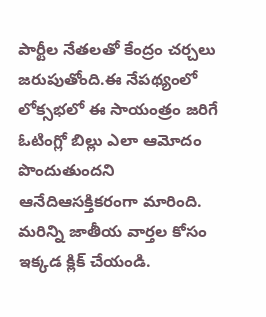పార్టీల నేతలతో కేంద్రం చర్చలు జరుపుతోంది.ఈ నేపథ్యంలో లోక్సభలో ఈ సాయంత్రం జరిగే ఓటింగ్లో బిల్లు ఎలా ఆమోదం పొందుతుందని ఆనేదిఆసక్తికరంగా మారింది.
మరిన్ని జాతీయ వార్తల కోసం ఇక్కడ క్లిక్ చేయండి.